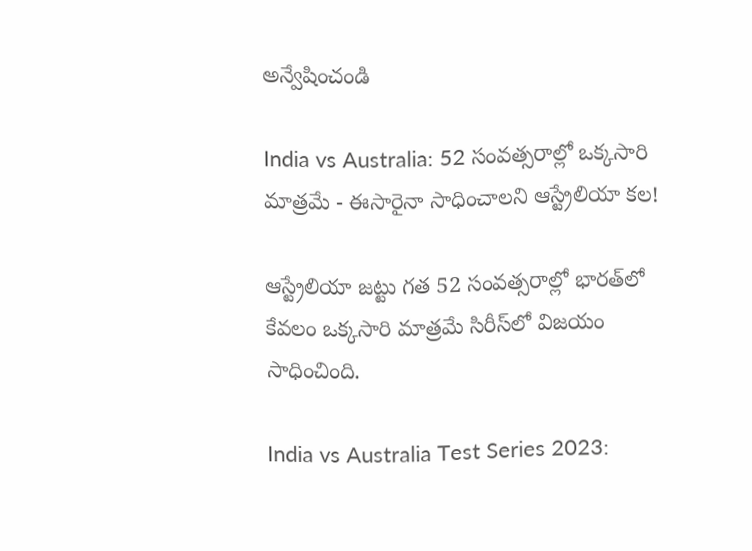అన్వేషించండి

India vs Australia: 52 సంవత్సరాల్లో ఒక్కసారి మాత్రమే - ఈసారైనా సాధించాలని ఆస్ట్రేలియా కల!

ఆస్ట్రేలియా జట్టు గత 52 సంవత్సరాల్లో భారత్‌లో కేవలం ఒక్కసారి మాత్రమే సిరీస్‌లో విజయం సాధించింది.

India vs Australia Test Series 2023: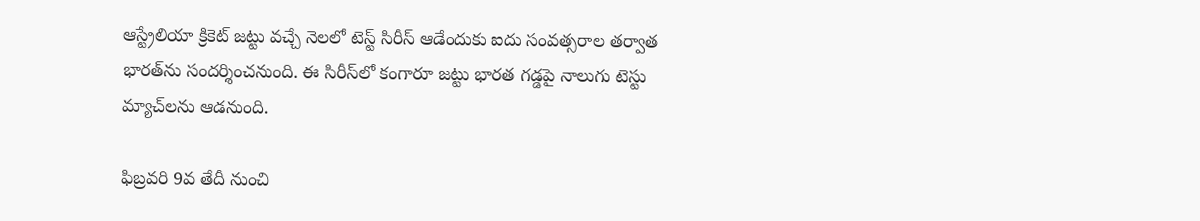ఆస్ట్రేలియా క్రికెట్ జట్టు వచ్చే నెలలో టెస్ట్ సిరీస్ ఆడేందుకు ఐదు సంవత్సరాల తర్వాత భారత్‌ను సందర్శించనుంది. ఈ సిరీస్‌లో కంగారూ జట్టు భారత గడ్డపై నాలుగు టెస్టు మ్యాచ్‌లను ఆడనుంది.

ఫిబ్రవరి 9వ తేదీ నుంచి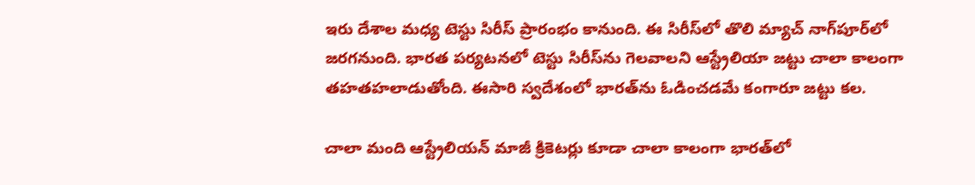ఇరు దేశాల మధ్య టెస్టు సిరీస్ ప్రారంభం కానుంది. ఈ సిరీస్‌లో తొలి మ్యాచ్‌ నాగ్‌పూర్‌లో జరగనుంది. భారత పర్యటనలో టెస్టు సిరీస్‌ను గెలవాలని ఆస్ట్రేలియా జట్టు చాలా కాలంగా తహతహలాడుతోంది. ఈసారి స్వదేశంలో భారత్‌ను ఓడించడమే కంగారూ జట్టు కల.

చాలా మంది ఆస్ట్రేలియన్ మాజీ క్రికెటర్లు కూడా చాలా కాలంగా భారత్‌లో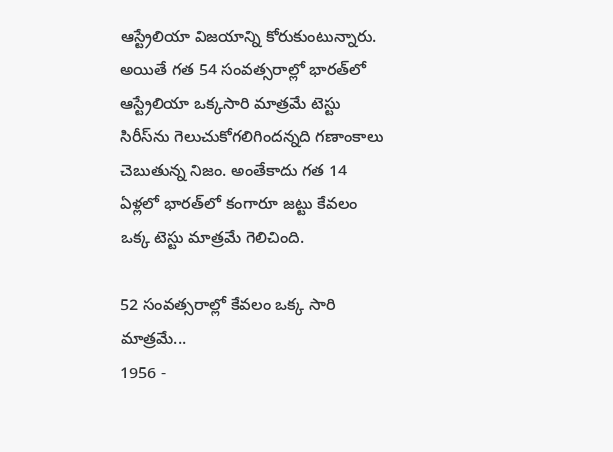ఆస్ట్రేలియా విజయాన్ని కోరుకుంటున్నారు. అయితే గత 54 సంవత్సరాల్లో భారత్‌లో ఆస్ట్రేలియా ఒక్కసారి మాత్రమే టెస్టు సిరీస్‌ను గెలుచుకోగలిగిందన్నది గణాంకాలు చెబుతున్న నిజం. అంతేకాదు గత 14 ఏళ్లలో భారత్‌లో కంగారూ జట్టు కేవలం ఒక్క టెస్టు మాత్రమే గెలిచింది.

52 సంవత్సరాల్లో కేవలం ఒక్క సారి మాత్రమే...
1956 -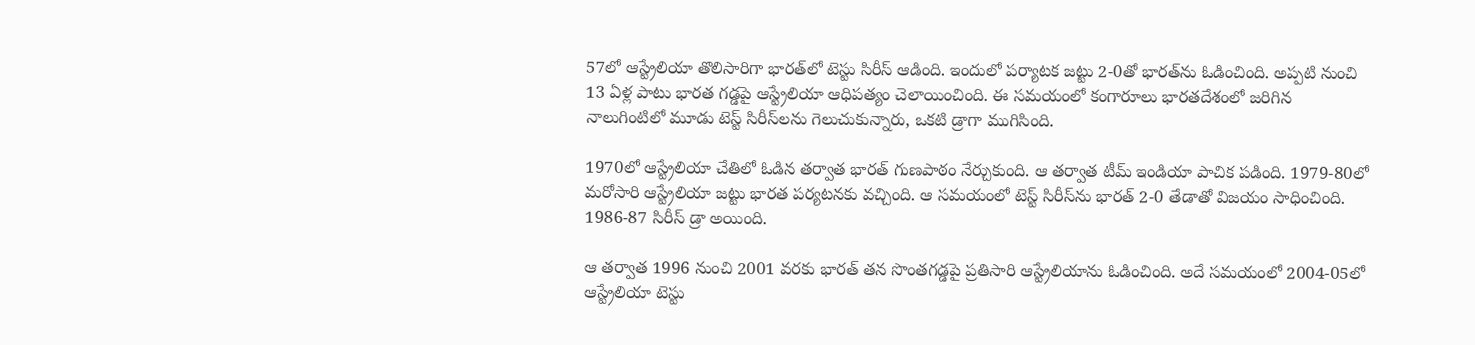57లో ఆస్ట్రేలియా తొలిసారిగా భారత్‌లో టెస్టు సిరీస్ ఆడింది. ఇందులో పర్యాటక జట్టు 2-0తో భారత్‌ను ఓడించింది. అప్పటి నుంచి 13 ఏళ్ల పాటు భారత గడ్డపై ఆస్ట్రేలియా ఆధిపత్యం చెలాయించింది. ఈ సమయంలో కంగారూలు భారతదేశంలో జరిగిన నాలుగింటిలో మూడు టెస్ట్ సిరీస్‌లను గెలుచుకున్నారు, ఒకటి డ్రాగా ముగిసింది.

1970లో ఆస్ట్రేలియా చేతిలో ఓడిన తర్వాత భారత్ గుణపాఠం నేర్చుకుంది. ఆ తర్వాత టీమ్ ఇండియా పాచిక పడింది. 1979-80లో మరోసారి ఆస్ట్రేలియా జట్టు భారత పర్యటనకు వచ్చింది. ఆ సమయంలో టెస్ట్ సిరీస్‌ను భారత్ 2-0 తేడాతో విజయం సాధించింది. 1986-87 సిరీస్ డ్రా అయింది.

ఆ తర్వాత 1996 నుంచి 2001 వరకు భారత్ తన సొంతగడ్డపై ప్రతిసారి ఆస్ట్రేలియాను ఓడించింది. అదే సమయంలో 2004-05లో ఆస్ట్రేలియా టెస్టు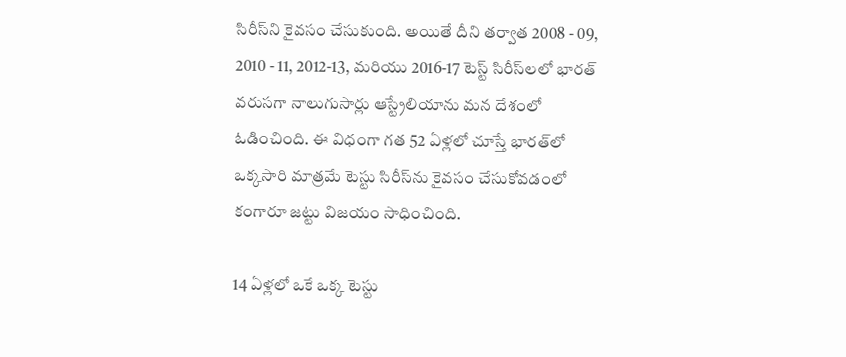సిరీస్‌ని కైవసం చేసుకుంది. అయితే దీని తర్వాత 2008 - 09, 2010 - 11, 2012-13, మరియు 2016-17 టెస్ట్ సిరీస్‌లలో భారత్ వరుసగా నాలుగుసార్లు ఆస్ట్రేలియాను మన దేశంలో ఓడించింది. ఈ విధంగా గత 52 ఏళ్లలో చూస్తే భారత్‌లో ఒక్కసారి మాత్రమే టెస్టు సిరీస్‌ను కైవసం చేసుకోవడంలో కంగారూ జట్టు విజయం సాధించింది.

14 ఏళ్లలో ఒకే ఒక్క టెస్టు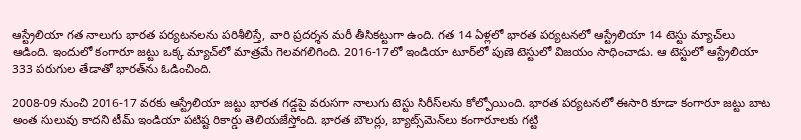ఆస్ట్రేలియా గత నాలుగు భారత పర్యటనలను పరిశీలిస్తే, వారి ప్రదర్శన మరీ తీసికట్టుగా ఉంది. గత 14 ఏళ్లలో భారత పర్యటనలో ఆస్ట్రేలియా 14 టెస్టు మ్యాచ్‌లు ఆడింది. ఇందులో కంగారూ జట్టు ఒక్క మ్యాచ్‌లో మాత్రమే గెలవగలిగింది. 2016-17లో ఇండియా టూర్‌లో పుణె టెస్టులో విజయం సాధించాడు. ఆ టెస్టులో ఆస్ట్రేలియా 333 పరుగుల తేడాతో భారత్‌ను ఓడించింది.

2008-09 నుంచి 2016-17 వరకు ఆస్ట్రేలియా జట్టు భారత గడ్డపై వరుసగా నాలుగు టెస్టు సిరీస్‌లను కోల్పోయింది. భారత పర్యటనలో ఈసారి కూడా కంగారూ జట్టు బాట అంత సులువు కాదని టీమ్ ఇండియా పటిష్ట రికార్డు తెలియజేస్తోంది. భారత బౌలర్లు, బ్యాట్స్‌మెన్‌లు కంగారూలకు గట్టి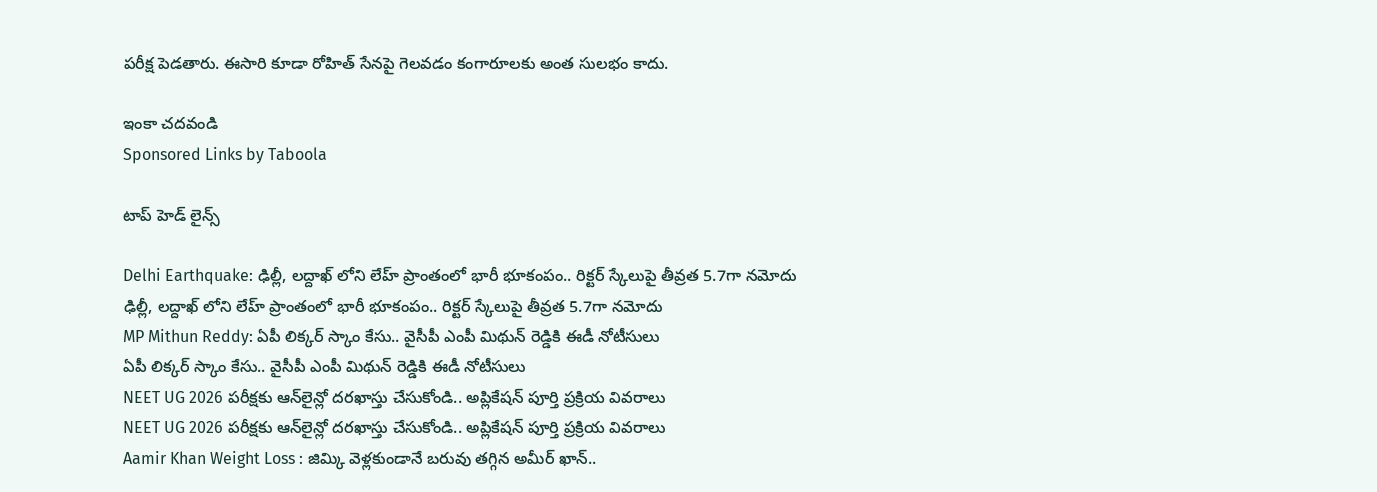పరీక్ష పెడతారు. ఈసారి కూడా రోహిత్ సేనపై గెలవడం కంగారూలకు అంత సులభం కాదు.

ఇంకా చదవండి
Sponsored Links by Taboola

టాప్ హెడ్ లైన్స్

Delhi Earthquake: ఢిల్లీ, లద్దాఖ్ లోని లేహ్ ప్రాంతంలో భారీ భూకంపం.. రిక్టర్ స్కేలుపై తీవ్రత 5.7గా నమోదు
ఢిల్లీ, లద్దాఖ్ లోని లేహ్ ప్రాంతంలో భారీ భూకంపం.. రిక్టర్ స్కేలుపై తీవ్రత 5.7గా నమోదు
MP Mithun Reddy: ఏపీ లిక్కర్ స్కాం కేసు.. వైసీపీ ఎంపీ మిథున్ రెడ్డికి ఈడీ నోటీసులు
ఏపీ లిక్కర్ స్కాం కేసు.. వైసీపీ ఎంపీ మిథున్ రెడ్డికి ఈడీ నోటీసులు
NEET UG 2026 పరీక్షకు ఆన్‌లైన్లో దరఖాస్తు చేసుకోండి.. అప్లికేషన్ పూర్తి ప్రక్రియ వివరాలు
NEET UG 2026 పరీక్షకు ఆన్‌లైన్లో దరఖాస్తు చేసుకోండి.. అప్లికేషన్ పూర్తి ప్రక్రియ వివరాలు
Aamir Khan Weight Loss : జిమ్కి వెళ్లకుండానే బరువు తగ్గిన అమీర్ ఖాన్..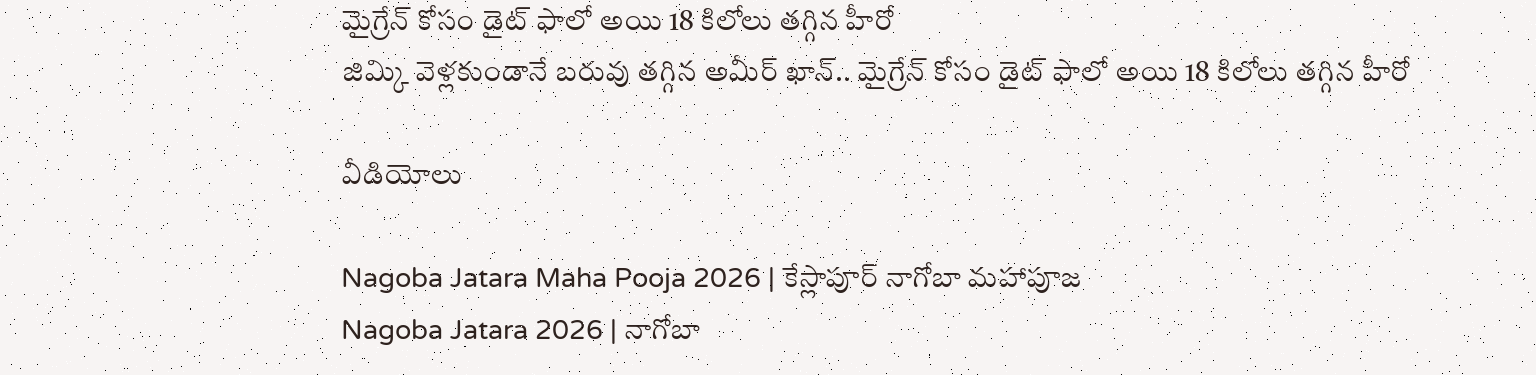మైగ్రేన్ కోసం డైట్ ఫాలో అయి 18 కిలోలు తగ్గిన హీరో
జిమ్కి వెళ్లకుండానే బరువు తగ్గిన అమీర్ ఖాన్.. మైగ్రేన్ కోసం డైట్ ఫాలో అయి 18 కిలోలు తగ్గిన హీరో

వీడియోలు

Nagoba Jatara Maha Pooja 2026 | కేస్లాపూర్ నాగోబా మహాపూజ
Nagoba Jatara 2026 | నాగోబా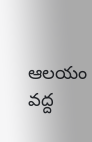ఆలయం వద్ద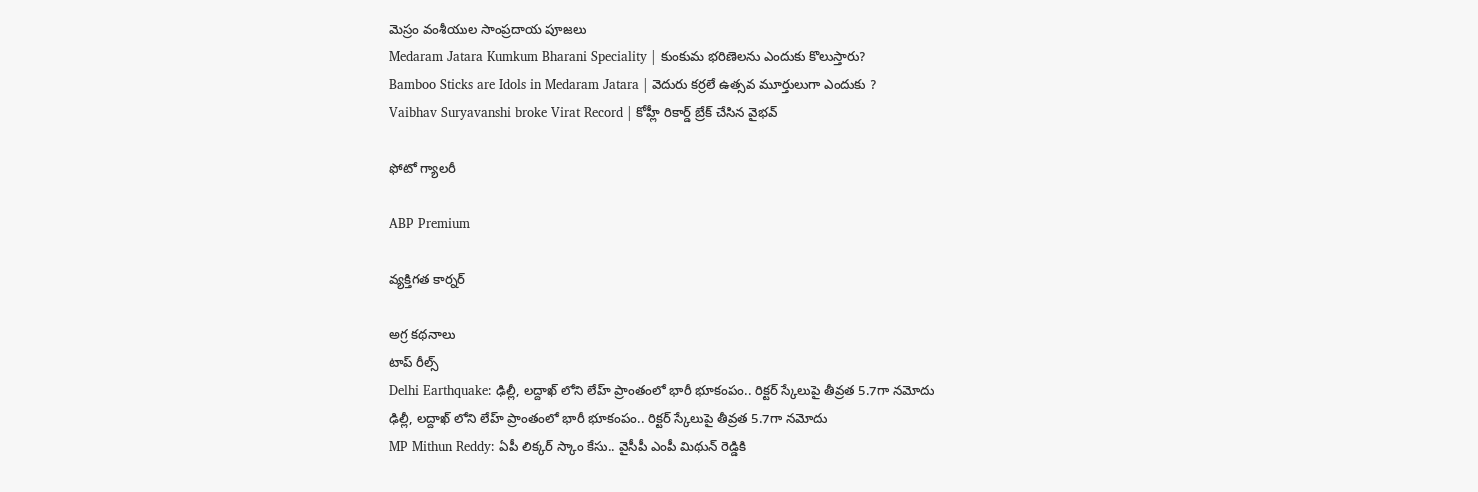మెస్రం వంశీయుల సాంప్రదాయ పూజలు
Medaram Jatara Kumkum Bharani Speciality | కుంకుమ భరిణెలను ఎందుకు కొలుస్తారు?
Bamboo Sticks are Idols in Medaram Jatara | వెదురు కర్రలే ఉత్సవ మూర్తులుగా ఎందుకు ?
Vaibhav Suryavanshi broke Virat Record | కోహ్లీ రికార్డ్ బ్రేక్ చేసిన వైభవ్

ఫోటో గ్యాలరీ

ABP Premium

వ్యక్తిగత కార్నర్

అగ్ర కథనాలు
టాప్ రీల్స్
Delhi Earthquake: ఢిల్లీ, లద్దాఖ్ లోని లేహ్ ప్రాంతంలో భారీ భూకంపం.. రిక్టర్ స్కేలుపై తీవ్రత 5.7గా నమోదు
ఢిల్లీ, లద్దాఖ్ లోని లేహ్ ప్రాంతంలో భారీ భూకంపం.. రిక్టర్ స్కేలుపై తీవ్రత 5.7గా నమోదు
MP Mithun Reddy: ఏపీ లిక్కర్ స్కాం కేసు.. వైసీపీ ఎంపీ మిథున్ రెడ్డికి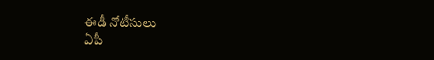ఈడీ నోటీసులు
ఏపీ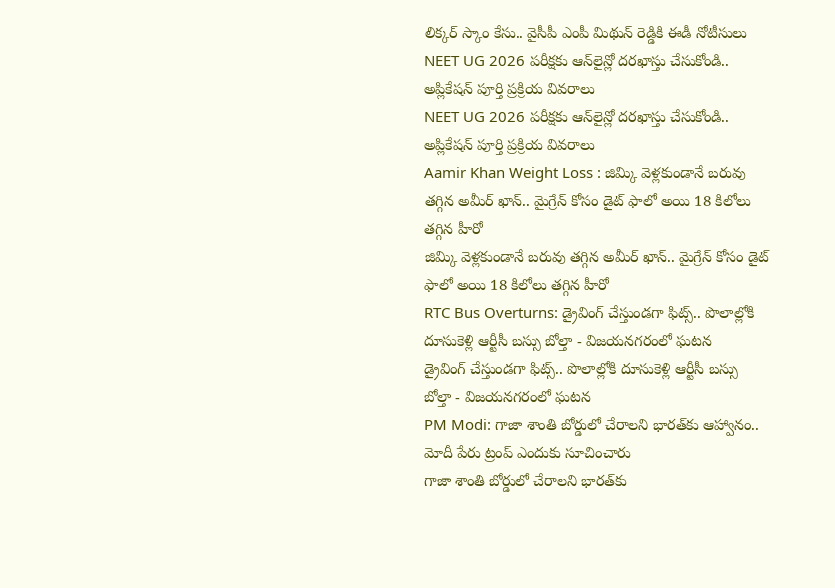లిక్కర్ స్కాం కేసు.. వైసీపీ ఎంపీ మిథున్ రెడ్డికి ఈడీ నోటీసులు
NEET UG 2026 పరీక్షకు ఆన్‌లైన్లో దరఖాస్తు చేసుకోండి.. అప్లికేషన్ పూర్తి ప్రక్రియ వివరాలు
NEET UG 2026 పరీక్షకు ఆన్‌లైన్లో దరఖాస్తు చేసుకోండి.. అప్లికేషన్ పూర్తి ప్రక్రియ వివరాలు
Aamir Khan Weight Loss : జిమ్కి వెళ్లకుండానే బరువు తగ్గిన అమీర్ ఖాన్.. మైగ్రేన్ కోసం డైట్ ఫాలో అయి 18 కిలోలు తగ్గిన హీరో
జిమ్కి వెళ్లకుండానే బరువు తగ్గిన అమీర్ ఖాన్.. మైగ్రేన్ కోసం డైట్ ఫాలో అయి 18 కిలోలు తగ్గిన హీరో
RTC Bus Overturns: డ్రైవింగ్ చేస్తుండగా ఫిట్స్.. పొలాల్లోకి దూసుకెళ్లి ఆర్టీసీ బస్సు బోల్తా - విజయనగరంలో ఘటన
డ్రైవింగ్ చేస్తుండగా ఫిట్స్.. పొలాల్లోకి దూసుకెళ్లి ఆర్టీసీ బస్సు బోల్తా - విజయనగరంలో ఘటన
PM Modi: గాజా శాంతి బోర్డులో చేరాలని భారత్‌కు ఆహ్వానం.. మోదీ పేరు ట్రంప్ ఎందుకు సూచించారు
గాజా శాంతి బోర్డులో చేరాలని భారత్‌కు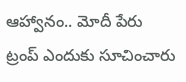ఆహ్వానం.. మోదీ పేరు ట్రంప్ ఎందుకు సూచించారు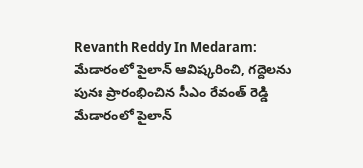Revanth Reddy In Medaram: మేడారంలో పైలాన్ ఆవిష్కరించి, గద్దెలను పునః ప్రారంభించిన సీఎం రేవంత్ రెడ్డి
మేడారంలో పైలాన్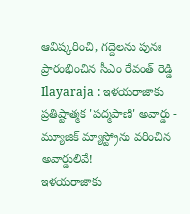ఆవిష్కరించి, గద్దెలను పునః ప్రారంభించిన సీఎం రేవంత్ రెడ్డి
Ilayaraja : ఇళయరాజాకు ప్రతిష్టాత్మక 'పద్మపాణి' అవార్డు - మ్యూజిక్ మ్యాస్ట్రోను వరించిన అవార్డులివే!
ఇళయరాజాకు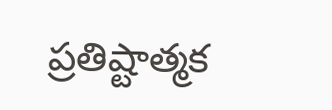ప్రతిష్టాత్మక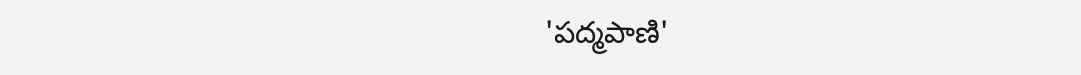'పద్మపాణి'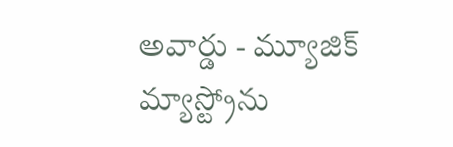అవార్డు - మ్యూజిక్ మ్యాస్ట్రోను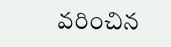వరించిన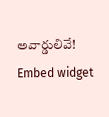అవార్డులివే!
Embed widget